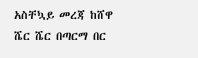አስቸኳይ መረጃ ከሸዋ ሼር ሼር በጣርማ በር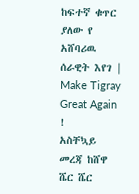ከፍተኛ ቁጥር ያለው የ አሸባሪዉ ሰራዊት እየገ | Make Tigray Great Again !
አስቸኳይ መረጃ ከሸዋ ሼር ሼር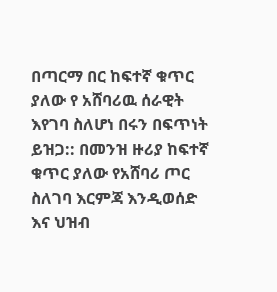በጣርማ በር ከፍተኛ ቁጥር ያለው የ አሸባሪዉ ሰራዊት እየገባ ስለሆነ በሩን በፍጥነት ይዝጋ:: በመንዝ ዙሪያ ከፍተኛ ቁጥር ያለው የአሸባሪ ጦር ስለገባ እርምጃ እንዲወሰድ እና ህዝብ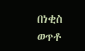በነቂስ ወጥቶ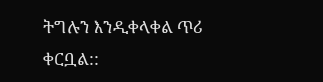ትግሉን እንዲቀላቀል ጥሪ ቀርቧል::